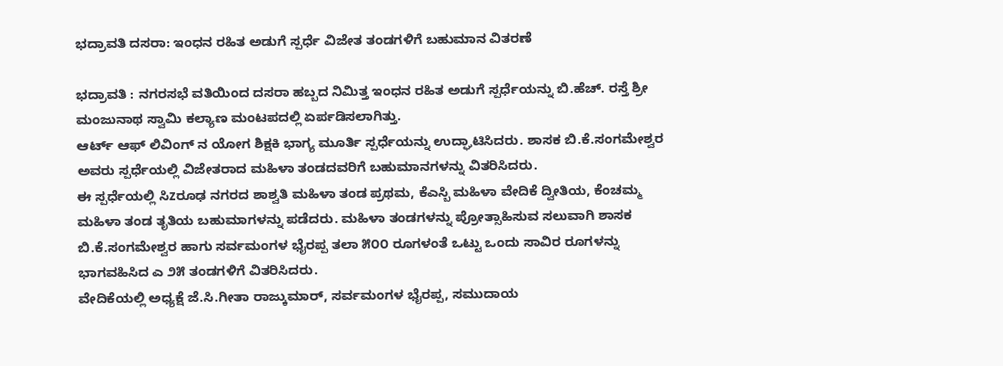ಭದ್ರಾವತಿ ದಸರಾ: ಇಂಧನ ರಹಿತ ಅಡುಗೆ ಸ್ಪರ್ಧೆ ವಿಜೇತ ತಂಡಗಳಿಗೆ ಬಹುಮಾನ ವಿತರಣೆ

ಭದ್ರಾವತಿ : ನಗರಸಭೆ ವತಿಯಿಂದ ದಸರಾ ಹಬ್ಬದ ನಿಮಿತ್ತ ಇಂಧನ ರಹಿತ ಅಡುಗೆ ಸ್ಪರ್ಧೆಯನ್ನು ಬಿ.ಹೆಚ್. ರಸ್ತೆ ಶ್ರೀ ಮಂಜುನಾಥ ಸ್ವಾಮಿ ಕಲ್ಯಾಣ ಮಂಟಪದಲ್ಲಿ ಏರ್ಪಡಿಸಲಾಗಿತ್ತು.
ಆರ್ಟ್ ಆಫ್ ಲಿವಿಂಗ್ ನ ಯೋಗ ಶಿಕ್ಷಕಿ ಭಾಗ್ಯ ಮೂರ್ತಿ ಸ್ಪರ್ಧೆಯನ್ನು ಉದ್ಘಾಟಿಸಿದರು. ಶಾಸಕ ಬಿ.ಕೆ.ಸಂಗಮೇಶ್ವರ ಅವರು ಸ್ಪರ್ಧೆಯಲ್ಲಿ ವಿಜೇತರಾದ ಮಹಿಳಾ ತಂಡದವರಿಗೆ ಬಹುಮಾನಗಳನ್ನು ವಿತರಿಸಿದರು.
ಈ ಸ್ಪರ್ಧೆಯಲ್ಲಿ ಸಿzರೂಢ ನಗರದ ಶಾಶ್ವತಿ ಮಹಿಳಾ ತಂಡ ಪ್ರಥಮ, ಕೆಎಸ್ಬಿ ಮಹಿಳಾ ವೇದಿಕೆ ದ್ವೀತಿಯ, ಕೆಂಚಮ್ಮ ಮಹಿಳಾ ತಂಡ ತೃತಿಯ ಬಹುಮಾಗಳನ್ನು ಪಡೆದರು. ಮಹಿಳಾ ತಂಡಗಳನ್ನು ಪ್ರೋತ್ಸಾಹಿಸುವ ಸಲುವಾಗಿ ಶಾಸಕ ಬಿ.ಕೆ.ಸಂಗಮೇಶ್ವರ ಹಾಗು ಸರ್ವಮಂಗಳ ಭೈರಪ್ಪ ತಲಾ ೫೦೦ ರೂಗಳಂತೆ ಒಟ್ಟು ಒಂದು ಸಾವಿರ ರೂಗಳನ್ನು ಭಾಗವಹಿಸಿದ ಎ ೨೫ ತಂಡಗಳಿಗೆ ವಿತರಿಸಿದರು.
ವೇದಿಕೆಯಲ್ಲಿ ಅಧ್ಯಕ್ಷೆ ಜೆ.ಸಿ.ಗೀತಾ ರಾಜ್ಕುಮಾರ್, ಸರ್ವಮಂಗಳ ಭೈರಪ್ಪ, ಸಮುದಾಯ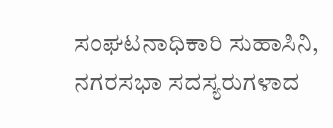ಸಂಘಟನಾಧಿಕಾರಿ ಸುಹಾಸಿನಿ, ನಗರಸಭಾ ಸದಸ್ಯರುಗಳಾದ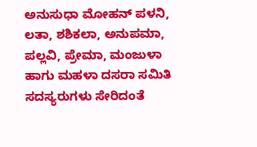ಅನುಸುಧಾ ಮೋಹನ್ ಪಳನಿ, ಲತಾ, ಶಶಿಕಲಾ, ಅನುಪಮಾ, ಪಲ್ಲವಿ, ಪ್ರೇಮಾ, ಮಂಜುಳಾ ಹಾಗು ಮಹಳಾ ದಸರಾ ಸಮಿತಿ ಸದಸ್ಯರುಗಳು ಸೇರಿದಂತೆ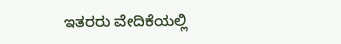ಇತರರು ವೇದಿಕೆಯಲ್ಲಿ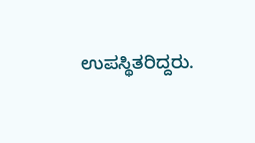ಉಪಸ್ಥಿತರಿದ್ದರು.